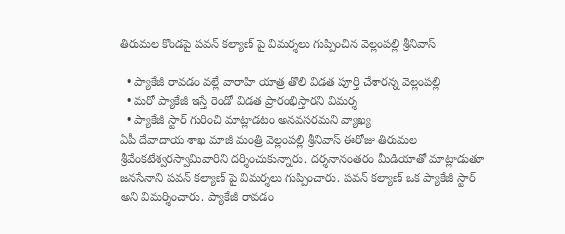తిరుమల కొండపై పవన్ కల్యాణ్ పై విమర్శలు గుప్పించిన వెల్లంపల్లి శ్రీనివాస్

  • ప్యాకేజీ రావడం వల్లే వారాహి యాత్ర తొలి విడత పూర్తి చేశారన్న వెల్లంపల్లి
  • మరో ప్యాకేజీ ఇస్తే రెండో విడత ప్రారంభిస్తారని విమర్శ
  • ప్యాకేజీ స్టార్ గురించి మాట్లాడటం అనవసరమని వ్యాఖ్య
ఏపీ దేవాదాయ శాఖ మాజీ మంత్రి వెల్లంపల్లి శ్రీనివాస్ ఈరోజు తిరుమల శ్రీవేంకటేశ్వరస్వామివారిని దర్శించుకున్నారు. దర్శనానంతరం మీడియాతో మాట్లాడుతూ జనసేనాని పవన్ కల్యాణ్ పై విమర్శలు గుప్పించారు. పవన్ కల్యాణ్ ఒక ప్యాకేజీ స్టార్ అని విమర్శించారు. ప్యాకేజీ రావడం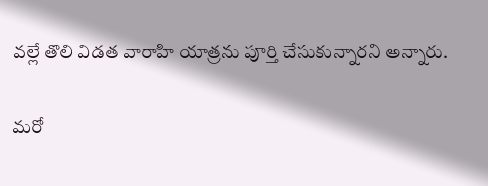వల్లే తొలి విడత వారాహి యాత్రను పూర్తి చేసుకున్నారని అన్నారు.

మరో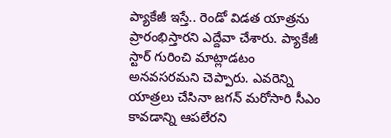ప్యాకేజీ ఇస్తే.. రెండో విడత యాత్రను ప్రారంభిస్తారని ఎద్దేవా చేశారు. ప్యాకేజీ స్టార్ గురించి మాట్లాడటం అనవసరమని చెప్పారు. ఎవరెన్ని యాత్రలు చేసినా జగన్ మరోసారి సీఎం కావడాన్ని ఆపలేరని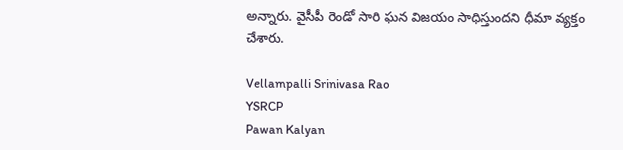అన్నారు. వైసీపీ రెండో సారి ఘన విజయం సాధిస్తుందని ధీమా వ్యక్తం చేశారు.

Vellampalli Srinivasa Rao
YSRCP
Pawan Kalyan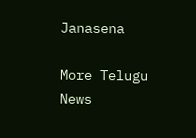Janasena

More Telugu News